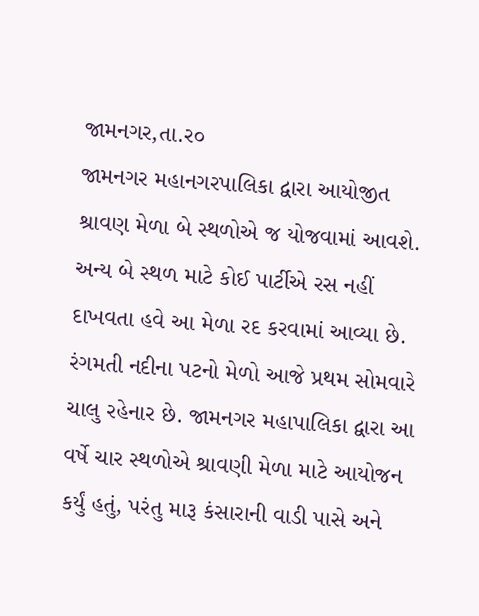જામનગર,તા.ર૦
જામનગર મહાનગરપાલિકા દ્વારા આયોજીત શ્રાવણ મેળા બે સ્થળોએ જ યોજવામાં આવશે. અન્ય બે સ્થળ માટે કોઈ પાર્ટીએ રસ નહીં દાખવતા હવે આ મેળા રદ કરવામાં આવ્યા છે.
રંગમતી નદીના પટનો મેળો આજે પ્રથમ સોમવારે ચાલુ રહેનાર છે. જામનગર મહાપાલિકા દ્વારા આ વર્ષે ચાર સ્થળોએ શ્રાવણી મેળા માટે આયોજન કર્યું હતું, પરંતુ મારૂ કંસારાની વાડી પાસે અને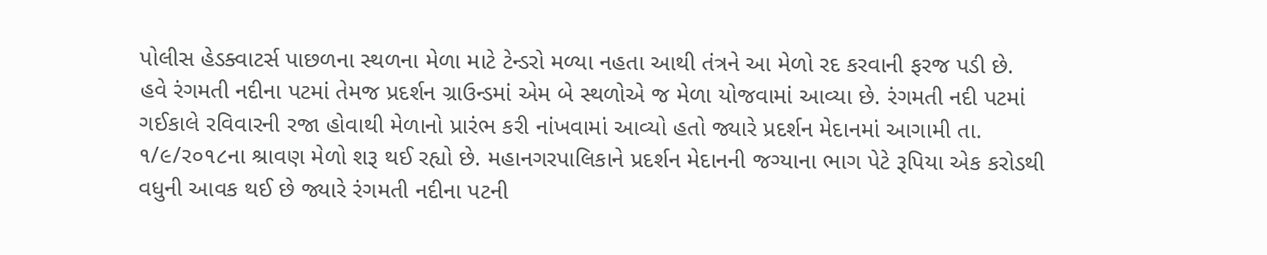પોલીસ હેડક્વાટર્સ પાછળના સ્થળના મેળા માટે ટેન્ડરો મળ્યા નહતા આથી તંત્રને આ મેળો રદ કરવાની ફરજ પડી છે.
હવે રંગમતી નદીના પટમાં તેમજ પ્રદર્શન ગ્રાઉન્ડમાં એમ બે સ્થળોએ જ મેળા યોજવામાં આવ્યા છે. રંગમતી નદી પટમાં ગઈકાલે રવિવારની રજા હોવાથી મેળાનો પ્રારંભ કરી નાંખવામાં આવ્યો હતો જ્યારે પ્રદર્શન મેદાનમાં આગામી તા. ૧/૯/ર૦૧૮ના શ્રાવણ મેળો શરૂ થઈ રહ્યો છે. મહાનગરપાલિકાને પ્રદર્શન મેદાનની જગ્યાના ભાગ પેટે રૂપિયા એક કરોડથી વધુની આવક થઈ છે જ્યારે રંગમતી નદીના પટની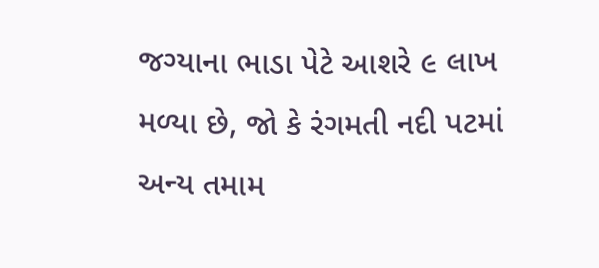જગ્યાના ભાડા પેટે આશરે ૯ લાખ મળ્યા છે, જો કે રંગમતી નદી પટમાં અન્ય તમામ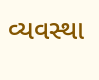વ્યવસ્થા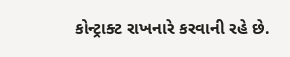કોન્ટ્રાક્ટ રાખનારે કરવાની રહે છે.